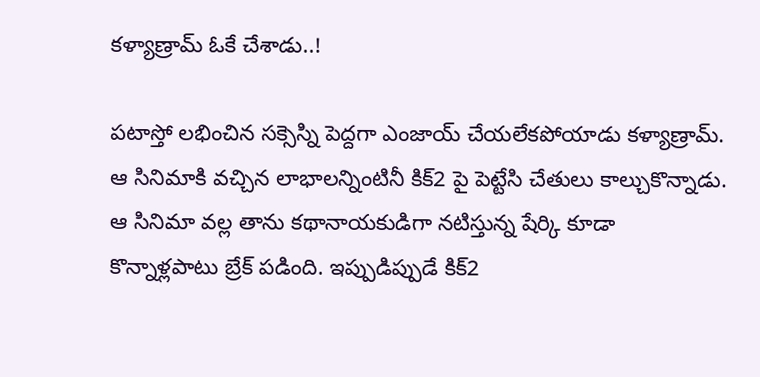కళ్యాణ్రామ్ ఓకే చేశాడు..!

పటాస్తో లభించిన సక్సెస్ని పెద్దగా ఎంజాయ్ చేయలేకపోయాడు కళ్యాణ్రామ్. ఆ సినిమాకి వచ్చిన లాభాలన్నింటినీ కిక్2 పై పెట్టేసి చేతులు కాల్చుకొన్నాడు. ఆ సినిమా వల్ల తాను కథానాయకుడిగా నటిస్తున్న షేర్కి కూడా కొన్నాళ్లపాటు బ్రేక్ పడింది. ఇప్పుడిప్పుడే కిక్2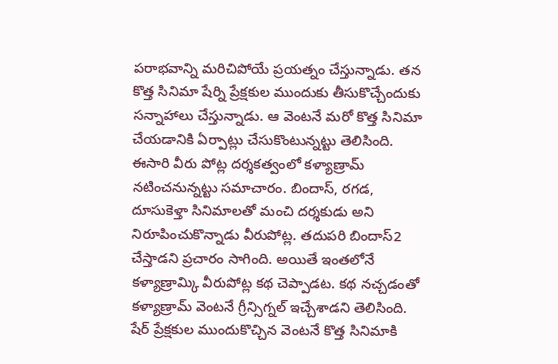పరాభవాన్ని మరిచిపోయే ప్రయత్నం చేస్తున్నాడు. తన కొత్త సినిమా షేర్ని ప్రేక్షకుల ముందుకు తీసుకొచ్చేందుకు సన్నాహాలు చేస్తున్నాడు. ఆ వెంటనే మరో కొత్త సినిమా చేయడానికి ఏర్పాట్లు చేసుకొంటున్నట్టు తెలిసింది. ఈసారి వీరు పోట్ల దర్శకత్వంలో కళ్యాణ్రామ్ నటించనున్నట్టు సమాచారం. బిందాస్, రగడ, దూసుకెళ్తా సినిమాలతో మంచి దర్శకుడు అని నిరూపించుకొన్నాడు వీరుపోట్ల. తదుపరి బిందాస్2 చేస్తాడని ప్రచారం సాగింది. అయితే ఇంతలోనే కళ్యాణ్రామ్కి వీరుపోట్ల కథ చెప్పాడట. కథ నచ్చడంతో కళ్యాణ్రామ్ వెంటనే గ్రీన్సిగ్నల్ ఇచ్చేశాడని తెలిసింది. షేర్ ప్రేక్షకుల ముందుకొచ్చిన వెంటనే కొత్త సినిమాకి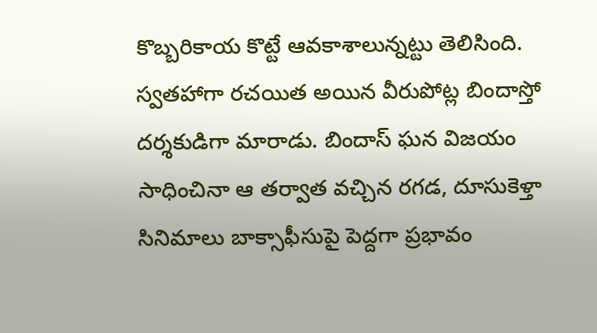కొబ్బరికాయ కొట్టే ఆవకాశాలున్నట్టు తెలిసింది.
స్వతహాగా రచయిత అయిన వీరుపోట్ల బిందాస్తో దర్శకుడిగా మారాడు. బిందాస్ ఘన విజయం సాధించినా ఆ తర్వాత వచ్చిన రగడ, దూసుకెళ్తా సినిమాలు బాక్సాఫీసుపై పెద్దగా ప్రభావం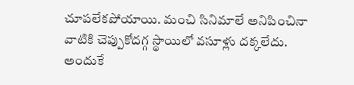చూపలేకపోయాయి. మంచి సినిమాలే అనిపించినా వాటికి చెప్పుకోదగ్గ స్థాయిలో వసూళ్లు దక్కలేదు. అందుకే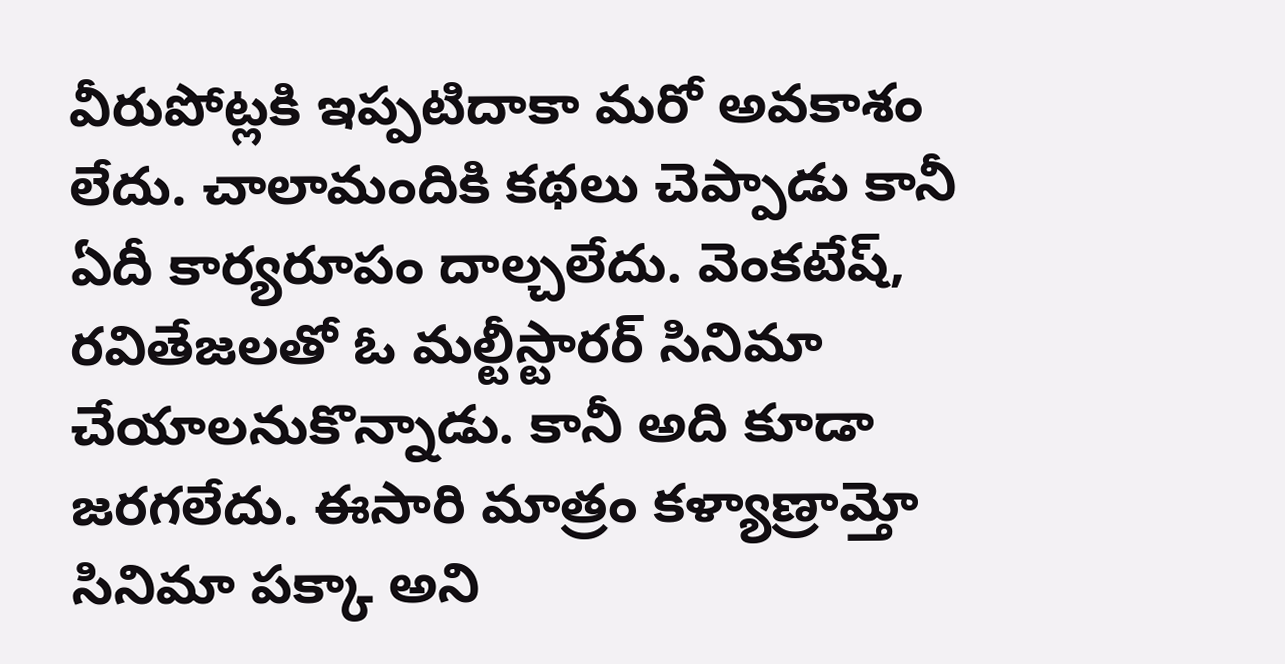వీరుపోట్లకి ఇప్పటిదాకా మరో అవకాశం లేదు. చాలామందికి కథలు చెప్పాడు కానీ ఏదీ కార్యరూపం దాల్చలేదు. వెంకటేష్, రవితేజలతో ఓ మల్టీస్టారర్ సినిమా చేయాలనుకొన్నాడు. కానీ అది కూడా జరగలేదు. ఈసారి మాత్రం కళ్యాణ్రామ్తో సినిమా పక్కా అని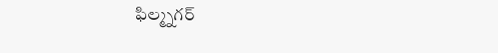ఫిల్మ్నగర్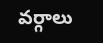వర్గాలు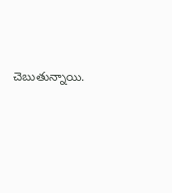చెబుతున్నాయి.